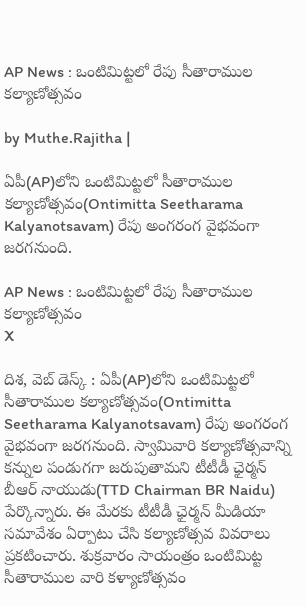AP News : ఒంటిమిట్టలో రేపు సీతారాముల కల్యాణోత్సవం

by Muthe.Rajitha |

ఏపీ(AP)లోని ఒంటిమిట్టలో సీతారాముల కల్యాణోత్సవం(Ontimitta Seetharama Kalyanotsavam) రేపు అంగరంగ వైభవంగా జరగనుంది.

AP News : ఒంటిమిట్టలో రేపు సీతారాముల కల్యాణోత్సవం
X

దిశ, వెబ్ డెస్క్ : ఏపీ(AP)లోని ఒంటిమిట్టలో సీతారాముల కల్యాణోత్సవం(Ontimitta Seetharama Kalyanotsavam) రేపు అంగరంగ వైభవంగా జరగనుంది. స్వామివారి కల్యాణోత్సవాన్ని కన్నుల పండుగగా జరుపుతామని టీటీడీ ఛైర్మన్ బీఆర్ నాయుడు(TTD Chairman BR Naidu) పేర్కొన్నారు. ఈ మేరకు టీటీడీ ఛైర్మన్ మీడియా సమావేశం ఏర్పాటు చేసి కల్యాణోత్సవ వివరాలు ప్రకటించారు. శుక్రవారం సాయంత్రం ఒంటిమిట్ట సీతారాముల వారి కళ్యాణోత్సవం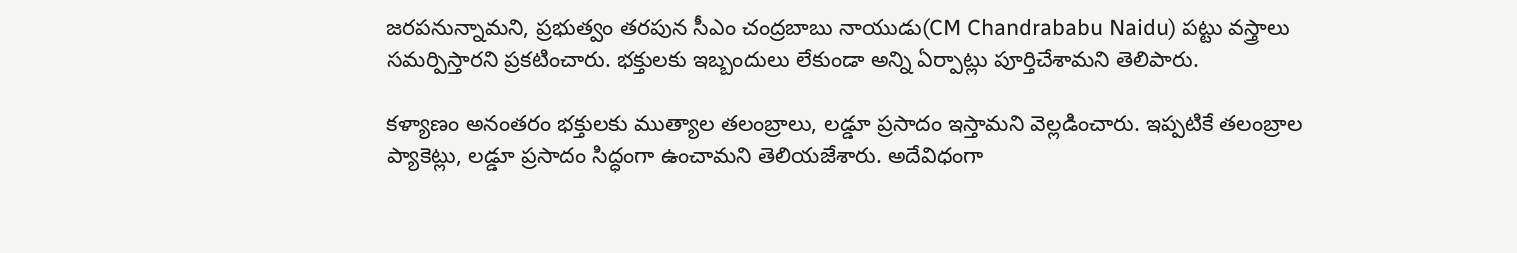జరపనున్నామని, ప్రభుత్వం తరపున సీఎం చంద్రబాబు నాయుడు(CM Chandrababu Naidu) పట్టు వస్త్రాలు సమర్పిస్తారని ప్రకటించారు. భక్తులకు ఇబ్బందులు లేకుండా అన్ని ఏర్పాట్లు పూర్తిచేశామని తెలిపారు.

కళ్యాణం అనంతరం భక్తులకు ముత్యాల తలంబ్రాలు, లడ్డూ ప్రసాదం ఇస్తామని వెల్లడించారు. ఇప్పటికే తలంబ్రాల ప్యాకెట్లు, లడ్డూ ప్రసాదం సిద్ధంగా ఉంచామని తెలియజేశారు. అదేవిధంగా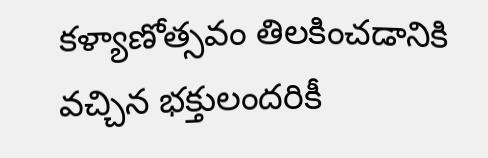కళ్యాణోత్సవం తిలకించడానికి వచ్చిన భక్తులందరికీ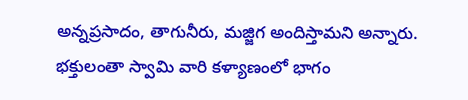అన్నప్రసాదం, తాగునీరు, మజ్జిగ అందిస్తామని అన్నారు. భక్తులంతా స్వామి వారి కళ్యాణంలో భాగం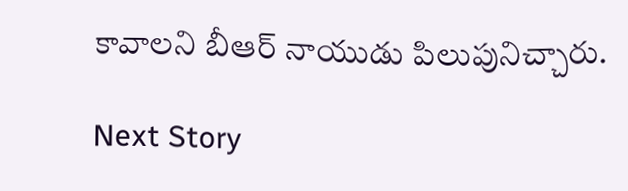కావాలని బీఆర్ నాయుడు పిలుపునిచ్చారు.

Next Story